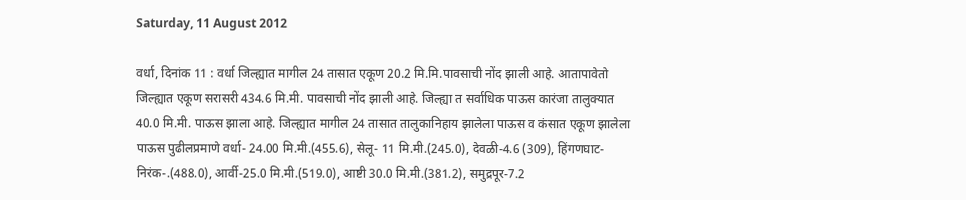Saturday, 11 August 2012

वर्धा, दिनांक 11 : वर्धा जिल्ह्यात मागील 24 तासात एकूण 20.2 मि.मि.पावसाची नोंद झाली आहे. आतापावेतो जिल्ह्यात एकूण सरासरी 434.6 मि.मी. पावसाची नोंद झाली आहे. जिल्ह्या त सर्वाधिक पाऊस कारंजा तालुक्यात 40.0 मि.मी. पाऊस झाला आहे. जिल्ह्यात मागील 24 तासात तालुकानिहाय झालेला पाऊस व कंसात एकूण झालेला पाऊस पुढीलप्रमाणे वर्धा- 24.00 मि.मी.(455.6), सेलू- 11 मि.मी.(245.0), देवळी-4.6 (309), हिंगणघाट-निरंक-.(488.0), आर्वी-25.0 मि.मी.(519.0), आष्टी 30.0 मि.मी.(381.2), समुद्रपूर-7.2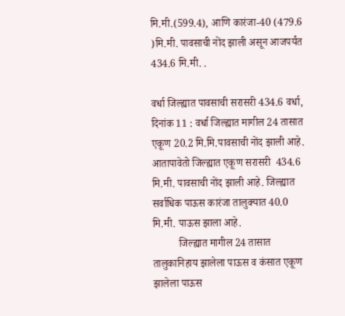मि.मी.(599.4), आणि कारंजा-40 (479.6 )मि.मी. पावसाची नोंद झाली असून आजपर्यंत 434.6 मि.मी. .

वर्धा जिल्ह्यात पावसाची सरासरी 434.6 वर्धा, दिनांक 11 : वर्धा जिल्ह्यात मागील 24 तासात एकूण 20.2 मि.मि.पावसाची नोंद झाली आहे. आतापावेतो जिल्ह्यात एकूण सरासरी  434.6 मि.मी. पावसाची नोंद झाली आहे. जिल्‍ह्यात सर्वाधिक पाऊस कारंजा तालुक्यात 40.0 मि.मी. पाऊस झाला आहे.
          जिल्ह्यात मागील 24 तासात तालुकानिहाय झालेला पाऊस व कंसात एकूण झालेला पाऊस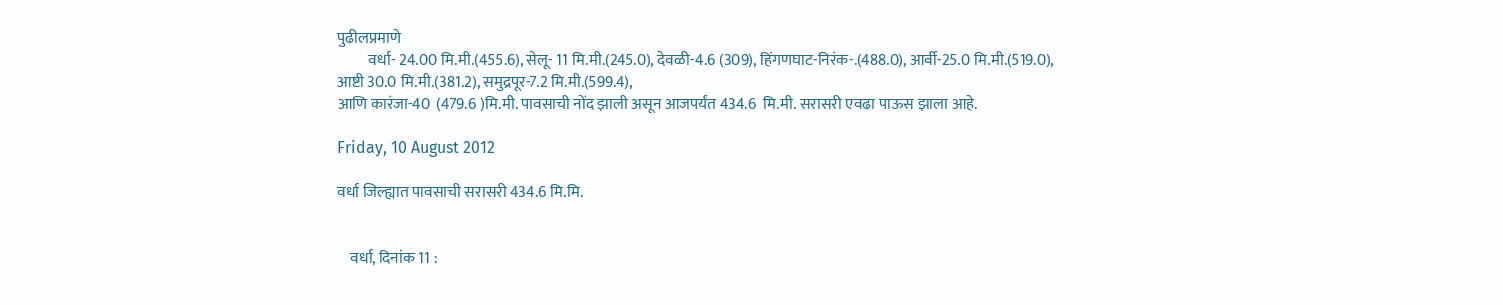पुढीलप्रमाणे
          वर्धा- 24.00 मि.मी.(455.6), सेलू- 11 मि.मी.(245.0), देवळी-4.6 (309), हिंगणघाट-निरंक-.(488.0), आर्वी-25.0 मि.मी.(519.0),
आष्टी 30.0 मि.मी.(381.2), समुद्रपूर-7.2 मि.मी.(599.4),
आणि कारंजा-40  (479.6 )मि.मी. पावसाची नोंद झाली असून आजपर्यंत 434.6  मि.मी. सरासरी एवढा पाऊस झाला आहे.

Friday, 10 August 2012

वर्धा जिल्ह्यात पावसाची सरासरी 434.6 मि.मि.


    वर्धा, दिनांक 11 :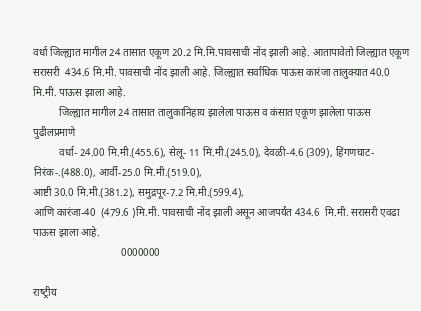वर्धा जिल्ह्यात मागील 24 तासात एकूण 20.2 मि.मि.पावसाची नोंद झाली आहे. आतापावेतो जिल्ह्यात एकूण सरासरी  434.6 मि.मी. पावसाची नोंद झाली आहे. जिल्‍ह्यात सर्वाधिक पाऊस कारंजा तालुक्यात 40.0 मि.मी. पाऊस झाला आहे.
          जिल्ह्यात मागील 24 तासात तालुकानिहाय झालेला पाऊस व कंसात एकूण झालेला पाऊस पुढीलप्रमाणे
          वर्धा- 24.00 मि.मी.(455.6), सेलू- 11 मि.मी.(245.0), देवळी-4.6 (309), हिंगणघाट-निरंक-.(488.0), आर्वी-25.0 मि.मी.(519.0),
आष्टी 30.0 मि.मी.(381.2), समुद्रपूर-7.2 मि.मी.(599.4),
आणि कारंजा-40  (479.6 )मि.मी. पावसाची नोंद झाली असून आजपर्यंत 434.6  मि.मी. सरासरी एवढा पाऊस झाला आहे.
                                  0000000

राष्‍ट्रीय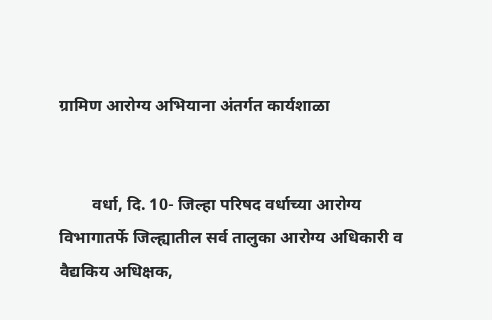ग्रामिण आरोग्‍य अभियाना अंतर्गत कार्यशाळा


        वर्धा, दि. 10- जिल्‍हा परिषद वर्धाच्‍या आरोग्‍य विभागातर्फे जिल्‍ह्यातील सर्व तालुका आरोग्‍य अधिकारी व  वैद्यकिय अधिक्षक,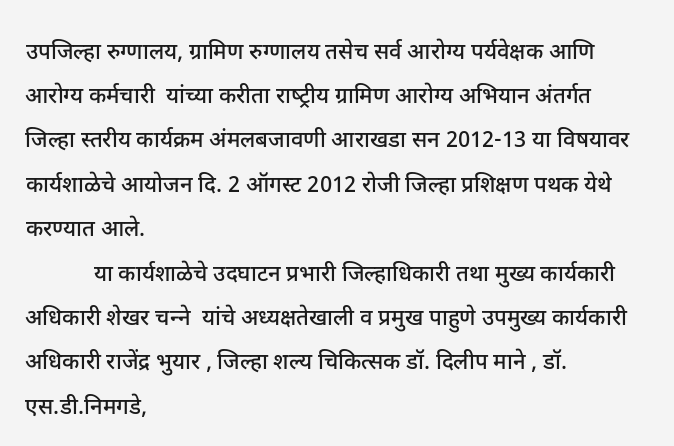उपजिल्‍हा रुग्‍णालय, ग्रामिण रुग्‍णालय तसेच सर्व आरोग्‍य पर्यवेक्षक आणि आरोग्‍य कर्मचारी  यांच्‍या करीता राष्‍ट्रीय ग्रामिण आरोग्‍य अभियान अंतर्गत जिल्‍हा स्‍तरीय कार्यक्रम अंमलबजावणी आराखडा सन 2012-13 या विषयावर  कार्यशाळेचे आयोजन दि. 2 ऑगस्‍ट 2012 रोजी जिल्‍हा प्रशिक्षण पथक येथे करण्‍यात आले.
            या कार्यशाळेचे उदघाटन प्रभारी जिल्‍हाधिकारी तथा मुख्‍य कार्यकारी अधिकारी शेखर चन्‍ने  यांचे अध्‍यक्षतेखाली व प्रमुख पाहुणे उपमुख्‍य कार्यकारी अधिकारी राजेंद्र भुयार , जिल्‍हा शल्‍य चिकित्‍सक डॉ. दिलीप माने , डॉ. एस.डी.निमगडे,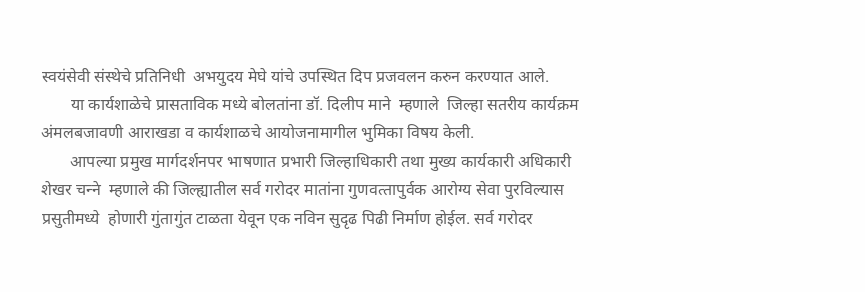स्‍वयंसेवी संस्‍थेचे प्रतिनिधी  अभयुदय मेघे यांचे उपस्थित दिप प्रजवलन करुन करण्‍यात आले.
       या कार्यशाळेचे प्रासताविक मध्‍ये बोलतांना डॉ. दिलीप माने  म्‍हणाले  जिल्‍हा सतरीय कार्यक्रम अंमलबजावणी आराखडा व कार्यशाळचे आयोजनामागील भुमिका विषय केली.
       आपल्‍या प्रमुख मार्गदर्शनपर भाषणात प्रभारी जिल्‍हाधिकारी तथा मुख्‍य कार्यकारी अधिकारी शेखर चन्‍ने  म्‍हणाले की जिल्‍ह्यातील सर्व गरोदर मातांना गुणवत्‍तापुर्वक आरोग्‍य सेवा पुरविल्‍यास  प्रसुतीमध्‍ये  होणारी गुंतागुंत टाळता येवून एक नविन सुदृढ पिढी निर्माण होईल. सर्व गरोदर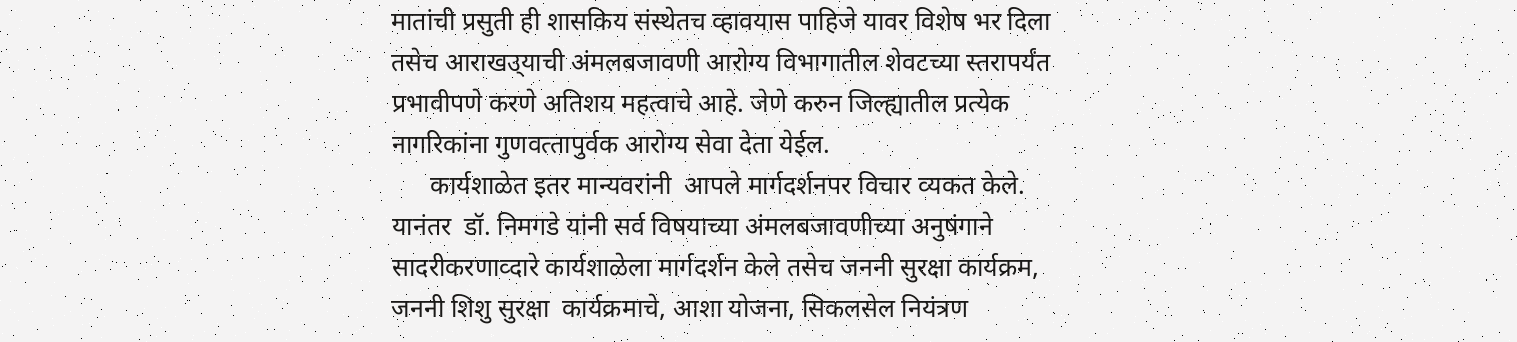मातांची प्रसुती ही शासकिय संस्‍थेतच व्‍हावयास पाहिजे यावर विशेष भर दिला तसेच आराखउ्याची अंमलबजावणी आरोग्‍य विभागातील शेवटच्‍या स्‍तरापर्यंत प्रभावीपणे करणे अतिशय महत्‍वाचे आहे. जेणे करुन जिल्‍ह्यातील प्रत्‍येक नागरिकांना गुणवत्‍तापुर्वक आरोग्‍य सेवा देता येईल.
      कार्यशाळेत इतर मान्‍यवरांनी  आपले मार्गदर्शनपर विचार व्‍यकत केले. यानंतर  डॉ. निमगडे यांनी सर्व विषयाच्‍या अंमलबजावणीच्‍या अनुषंगाने सादरीकरणाव्‍दारे कार्यशाळेला मार्गदर्शन केले तसेच जननी सुरक्षा कार्यक्रम, जननी शिशु सुरक्षा  कार्यक्रमाचे, आशा योजना, सिकलसेल नियंत्रण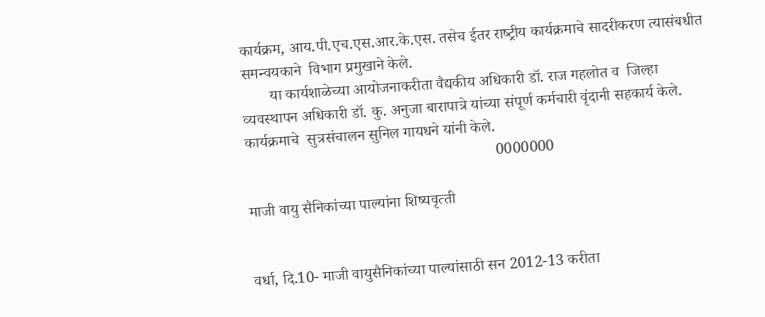कार्यक्रम, आय.पी.एच.एस.आर.के.एस. तसेच ईतर राष्‍ट्रीय कार्यक्रमाचे सादरीकरण त्‍यासंबधीत  समन्‍वयकाने  विभाग प्रमुखाने केले.
       या कार्यशाळेच्‍या आयोजनाकरीता वैद्यकीय अधिकारी डॉ. राज गहलोत व  जिल्‍हा व्‍यवस्‍थापन अधिकारी डॉ. कु. अनुजा बारापात्रे यांच्‍या संपूर्ण कर्मचारी वृंदानी सहकार्य केले. कार्यक्रमाचे  सुत्रसंचालन सुनिल गायधने यांनी केले.
                                                                0000000

माजी वायु सैनिकांच्‍या पाल्‍यांना शिष्‍यवृत्‍ती


वर्धा, दि.10- माजी वायुसैनिकांच्‍या पाल्‍यांसाठी सन 2012-13 करीता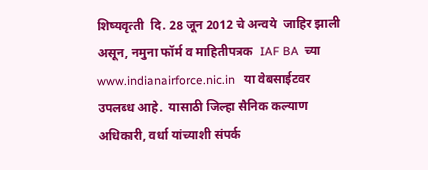शिष्‍यवृत्‍ती  दि. 28 जून 2012 चे अन्‍वये  जाहिर झाली असून, नमुना फॉर्म व माहितीपत्रक  IAF BA  च्‍या www.indianairforce.nic.in   या वेबसाईटवर उपलब्‍ध आहे.  यासाठी जिल्‍हा सैनिक कल्‍याण  अधिकारी, वर्धा यांच्‍याशी संपर्क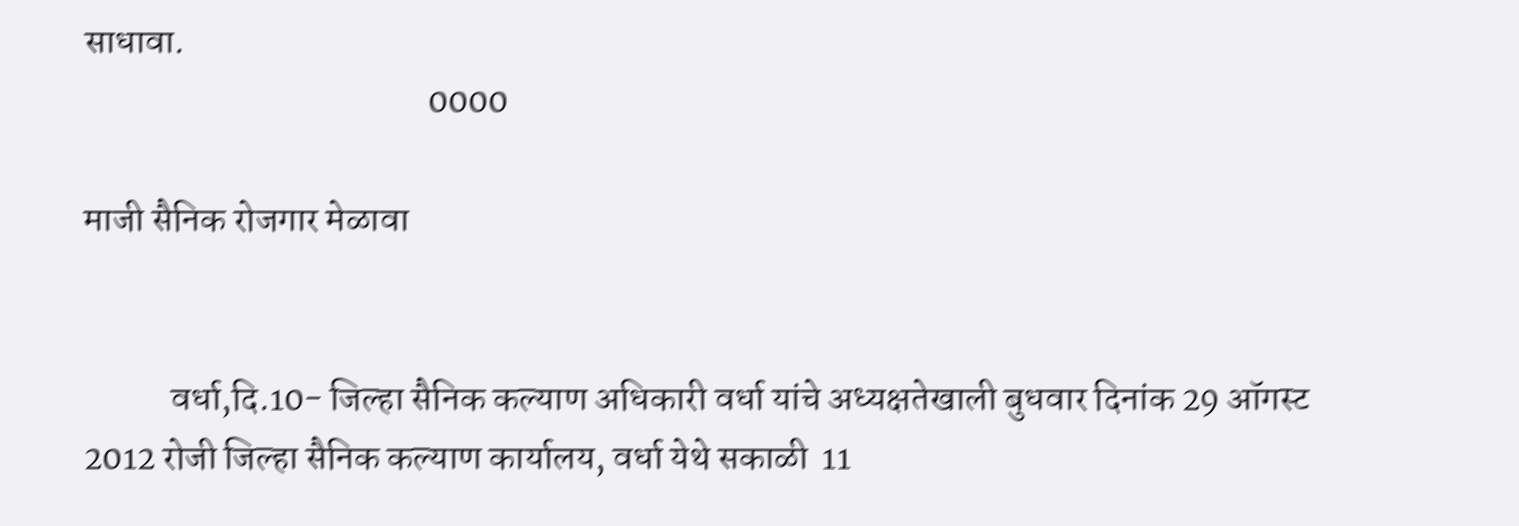साधावा.
                                                0000

माजी सैनिक रोजगार मेळावा


            वर्धा,दि.10- जिल्‍हा सैनिक कल्‍याण अधिकारी वर्धा यांचे अध्‍यक्षतेखाली बुधवार दिनांक 29 ऑगस्‍ट 2012 रोजी जिल्‍हा सैनिक कल्‍याण कार्यालय, वर्धा येथे सकाळी  11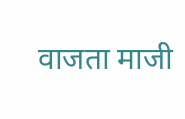वाजता माजी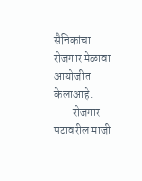सैनिकांचा  रोजगार मेळावा आयोजीत केलाआहे.
        रोजगार पटावरील माजी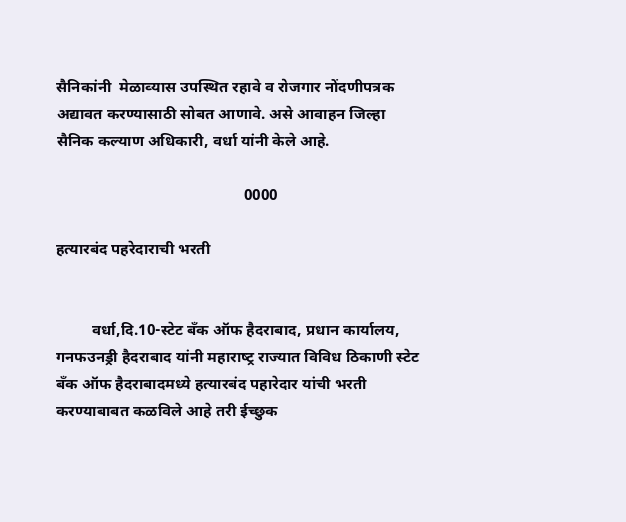सैनिकांनी  मेळाव्‍यास उपस्थित रहावे व रोजगार नोंदणीपत्रक अद्यावत करण्‍यासाठी सोबत आणावे. असे आवाहन जिल्‍हा सैनिक कल्‍याण अधिकारी, वर्धा यांनी केले आहे.

                                                0000

हत्‍यारबंद पहरेदाराची भरती


         वर्धा,दि.10-स्‍टेट बँक ऑफ हैदराबाद, प्रधान कार्यालय, गनफउनड्री हैदराबाद यांनी महाराष्‍ट्र राज्‍यात विविध ठिकाणी स्‍टेट बँक ऑफ हैदराबादमध्‍ये हत्‍यारबंद पहारेदार यांची भरती करण्‍याबाबत कळविले आहे तरी ईच्‍छुक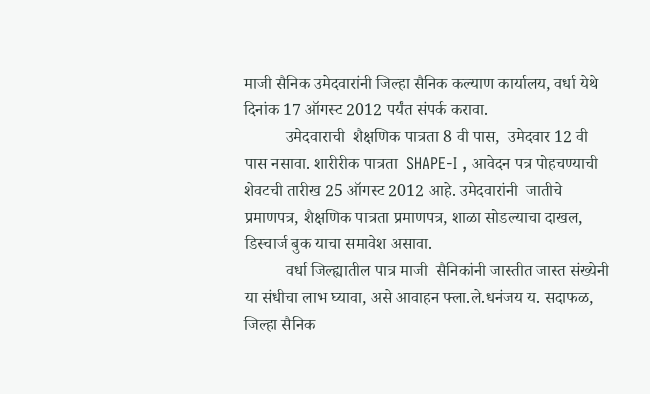माजी सैनिक उमेदवारांनी जिल्‍हा सैनिक कल्‍याण कार्यालय, वर्धा येथे दिनांक 17 ऑगस्‍ट 2012 पर्यंत संपर्क करावा.
          उमेदवाराची  शैक्षणिक पात्रता 8 वी पास,  उमेदवार 12 वी पास नसावा. शारीरीक पात्रता  SHAPE-I , आवेदन पत्र पोहचण्‍याची  शेवटची तारीख 25 ऑगस्‍ट 2012 आहे. उमेदवारांनी  जातीचे प्रमाणपत्र, शैक्षणिक पात्रता प्रमाणपत्र, शाळा सोडल्‍याचा दाखल, डिस्‍चार्ज बुक याचा समावेश असावा.
          वर्धा जिल्‍ह्यातील पात्र माजी  सैनिकांनी जास्‍तीत जास्‍त संख्‍येनी  या संधीचा लाभ घ्‍यावा, असे आवाहन फ्ला.ले.धनंजय य. सदाफळ, जिल्‍हा सैनिक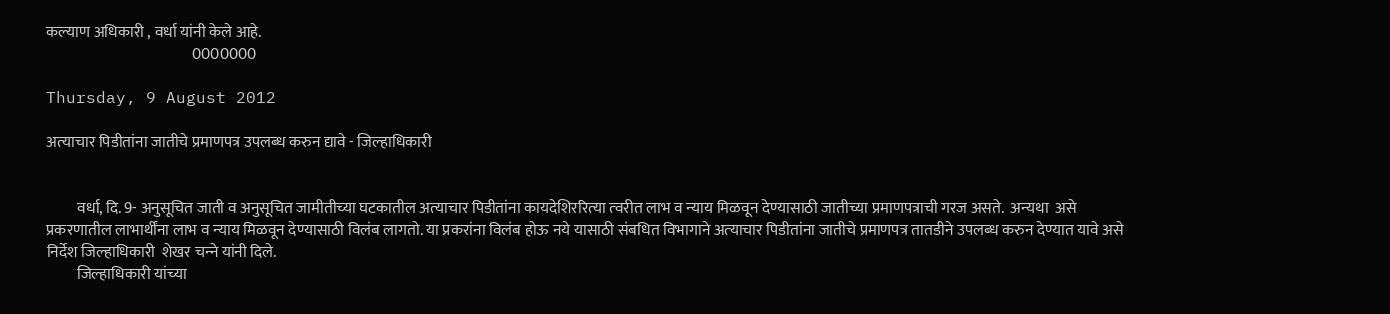कल्‍याण अधिकारी , वर्धा यांनी केले आहे.
                                                0000000

Thursday, 9 August 2012

अत्‍याचार पिडीतांना जातीचे प्रमाणपत्र उपलब्‍ध करुन द्यावे - जिल्‍हाधिकारी


          वर्धा, दि. 9- अनुसूचित जाती व अनुसूचित जामीतीच्‍या घटकातील अत्‍याचार पिडीतांना कायदेशिररित्‍या त्‍वरीत लाभ व न्‍याय मिळवून देण्‍यासाठी जातीच्‍या प्रमाणपत्राची गरज असते.  अन्‍यथा  असे प्रकरणातील लाभार्थींना लाभ व न्‍याय मिळवून देण्‍यासाठी विलंब लागतो. या प्रकरांना विलंब होऊ नये यासाठी संबधित विभागाने अत्‍याचार पिडीतांना जातीचे प्रमाणपत्र तातडीने उपलब्‍ध करुन देण्‍यात यावे असे निर्देश जिल्‍हाधिकारी  शेखर चन्‍ने यांनी दिले.
          जिल्‍हाधिकारी यांच्‍या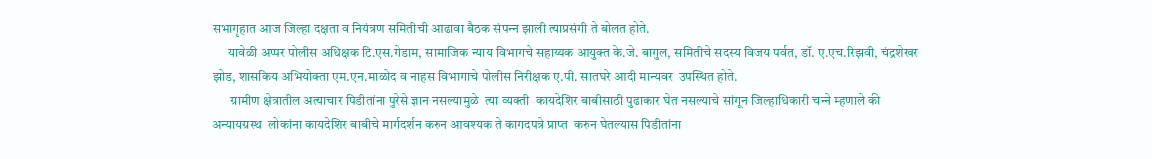सभागृहात आज जिल्‍हा दक्षता व नियंत्रण समितीची आढावा बैठक संपन्‍न झाली त्‍याप्रसंगी ते बोलत होते.
      यावेळी अप्‍पर पोलीस अधिक्षक टि.एस.गेडाम, सामाजिक न्‍याय विभागचे सहाय्यक आयुक्‍त के.जे. बागुल, समितीचे सदस्‍य विजय पर्वत, डॉ. ए.एच.रिझवी, चंद्रशेखर झोड, शासकिय अभियोक्‍ता एम.एन.माळोद व नाहस विभागाचे पोलीस निरीक्षक ए.पी. सातघरे आदी मान्‍यवर  उपस्थित होते.
       ग्रामीण क्षेत्रातील अत्‍याचार पिडीतांना पुरेसे ज्ञान नसल्‍यामुळे  त्‍या व्‍यक्‍ती  कायदेशिर बाबीसाठी पुढाकार घेत नसल्‍याचे सांगून जिल्‍हाधिकारी चन्‍ने म्‍हणाले की  अन्‍यायग्रस्‍थ  लोकांना कायदेशिर बाबीचे मार्गदर्शन करुन आवश्‍यक ते कागदपत्रे प्राप्‍त  करुन घेतल्‍यास पिडीतांना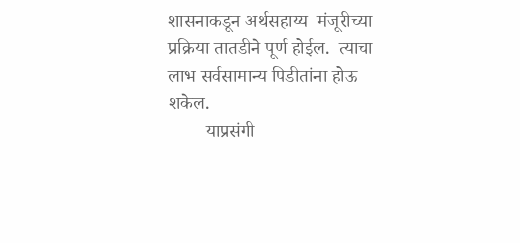शासनाकडून अर्थसहाय्य  मंजूरीच्‍या प्रक्रिया तातडीने पूर्ण होईल.  त्‍याचा लाभ सर्वसामान्‍य पिडीतांना होऊ शकेल.
        याप्रसंगी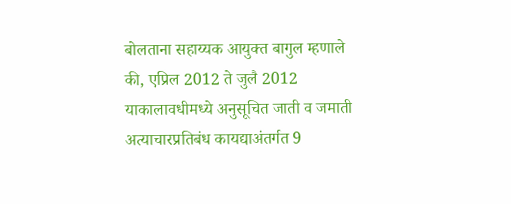बोलताना सहाय्यक आयुक्‍त बागुल म्‍हणाले की, एप्रिल 2012 ते जुलै 2012 याकालावधीमध्‍ये अनुसूचित जाती व जमाती अत्‍याचारप्रतिबंध कायद्याअंतर्गत 9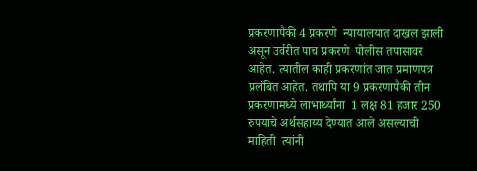प्रकरणापैकी 4 प्रकरणे  न्‍यायालयात दाखल झाली असून उर्वरीत पाच प्रकरणे  पोलीस तपासावर आहेत. त्‍यातील काही प्रकरणांत जात प्रमाणपत्र प्रलंबित आहेत. तथापि या 9 प्रकरणापैकी तीन प्रकरणामध्‍ये लाभार्थ्‍यांना  1 लक्ष 81 हजार 250 रुपयाचे अर्थसहाय्य देण्‍यात आले असल्‍याची माहिती  त्‍यांनी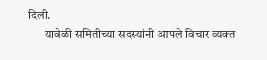दिली.
       यावेळी समितीच्‍या सदस्‍यांनी आपले विचार व्‍यक्‍त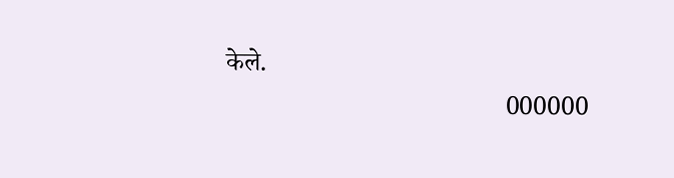केले.
                                           000000